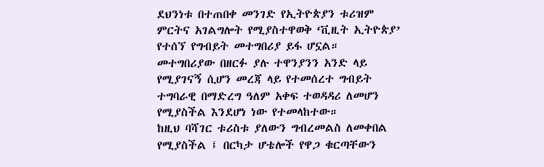ደህንነቱ በተጠበቀ መንገድ የኢትዮጵያን ቱሪዝም ምርትና አገልግሎት የሚያስተዋወቅ ‘ቪዚት ኢትዮጵያ’ የተሰኘ የግብይት መተግበሪያ ይፋ ሆኗል።
መተግበሪያው በዘርፉ ያሉ ተዋንያንን አንድ ላይ የሚያገናኝ ሲሆን መረጃ ላይ የተመሰረተ ግብይት ተግባራዊ በማድረግ ዓለም አቀፍ ተወዳዳሪ ለመሆን የሚያስችል እንደሆነ ነው የተመላከተው።
ከዚህ ባሻገር ቱሪስቱ ያለውን ግብረመልስ ለመቀበል የሚያስችል ፤ በርካታ ሆቴሎች የዋጋ ቁርጣቸውን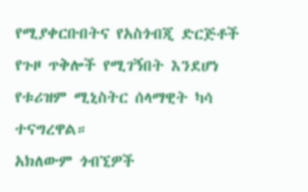የሚያቀርቡበትና የአስጎብጂ ድርጅቶች የጉዞ ጥቅሎች የሚገኝበት እንደሆነ የቱሪዝም ሚኒስትር ሰላማዊት ካሳ ተናግረዋል።
አክለውም ጎብኚዎች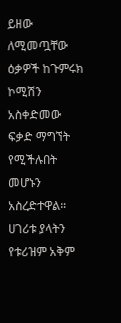ይዘው ለሚመጧቸው ዕቃዎች ከጉምሩክ ኮሚሽን አስቀድመው ፍቃድ ማግኘት የሚችሉበት መሆኑን አስረድተዋል።
ሀገሪቱ ያላትን የቱሪዝም አቅም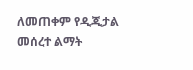ለመጠቀም የዲጂታል መሰረተ ልማት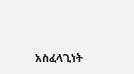አስፈላጊነት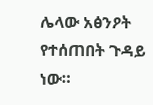ሌላው አፅንዖት የተሰጠበት ጉዳይ ነው።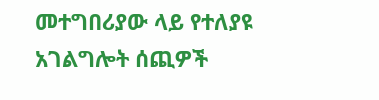መተግበሪያው ላይ የተለያዩ አገልግሎት ሰጪዎች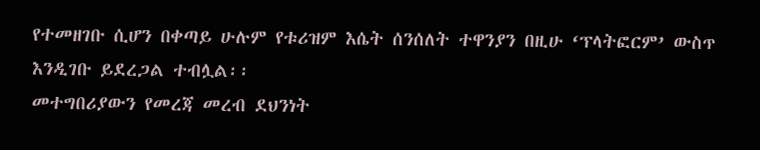የተመዘገቡ ሲሆን በቀጣይ ሁሉም የቱሪዝም እሴት ሰንሰለት ተዋንያን በዚሁ ‘ፕላትፎርም’ ውስጥ እንዲገቡ ይደረጋል ተብሏል፡፡
መተግበሪያውን የመረጃ መረብ ደህንነት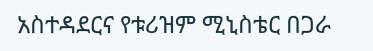አስተዳደርና የቱሪዝም ሚኒስቴር በጋራ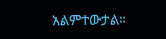አልምተውታል።